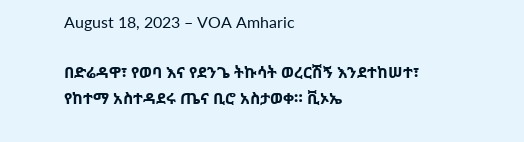August 18, 2023 – VOA Amharic

በድሬዳዋ፣ የወባ እና የደንጌ ትኩሳት ወረርሽኝ እንደተከሠተ፣ የከተማ አስተዳደሩ ጤና ቢሮ አስታወቀ። ቪኦኤ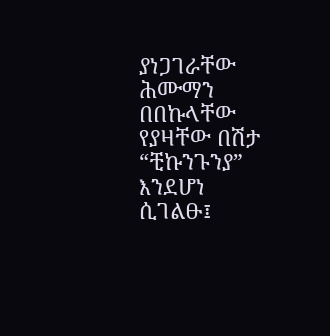ያነጋገራቸው ሕሙማን በበኩላቸው የያዛቸው በሽታ “ቺኩንጉንያ” እንደሆነ ሲገልፁ፤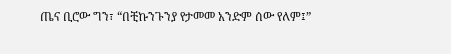ጤና ቢሮው ግን፣ “በቺኩንጉንያ የታመመ አንድም ሰው የለም፤”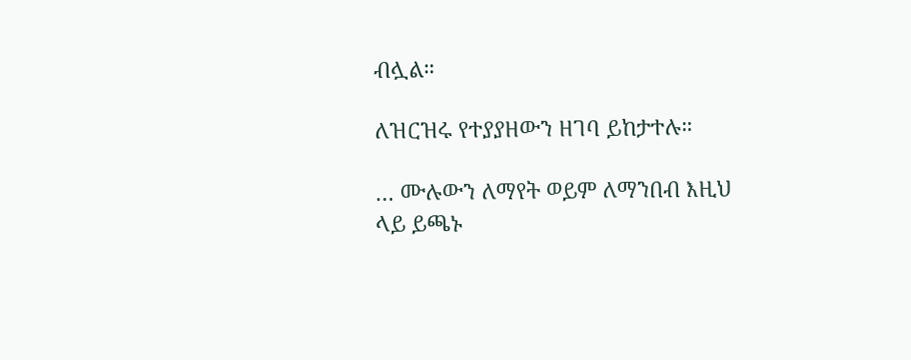ብሏል።

ለዝርዝሩ የተያያዘውን ዘገባ ይከታተሉ።

… ሙሉውን ለማየት ወይም ለማንበብ እዚህ ላይ ይጫኑ